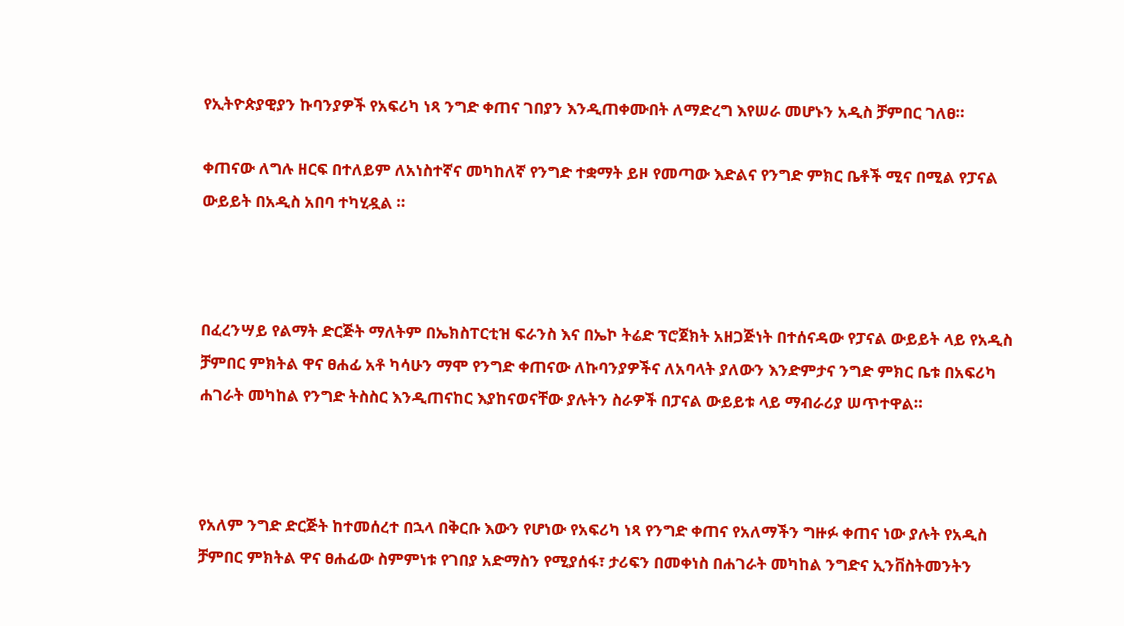የኢትዮጵያዊያን ኩባንያዎች የአፍሪካ ነጻ ንግድ ቀጠና ገበያን እንዲጠቀሙበት ለማድረግ እየሠራ መሆኑን አዲስ ቻምበር ገለፀ።

ቀጠናው ለግሉ ዘርፍ በተለይም ለአነስተኛና መካከለኛ የንግድ ተቋማት ይዞ የመጣው እድልና የንግድ ምክር ቤቶች ሚና በሚል የፓናል ውይይት በአዲስ አበባ ተካሂዷል ።



በፈረንሣይ የልማት ድርጅት ማለትም በኤክስፐርቲዝ ፍራንስ እና በኤኮ ትሬድ ፕሮጀክት አዘጋጅነት በተሰናዳው የፓናል ውይይት ላይ የአዲስ ቻምበር ምክትል ዋና ፀሐፊ አቶ ካሳሁን ማሞ የንግድ ቀጠናው ለኩባንያዎችና ለአባላት ያለውን እንድምታና ንግድ ምክር ቤቱ በአፍሪካ ሐገራት መካከል የንግድ ትስስር እንዲጠናከር እያከናወናቸው ያሉትን ስራዎች በፓናል ውይይቱ ላይ ማብራሪያ ሠጥተዋል።



የአለም ንግድ ድርጅት ከተመሰረተ በኋላ በቅርቡ እውን የሆነው የአፍሪካ ነጻ የንግድ ቀጠና የአለማችን ግዙፉ ቀጠና ነው ያሉት የአዲስ ቻምበር ምክትል ዋና ፀሐፊው ስምምነቱ የገበያ አድማስን የሚያሰፋ፣ ታሪፍን በመቀነስ በሐገራት መካከል ንግድና ኢንቨስትመንትን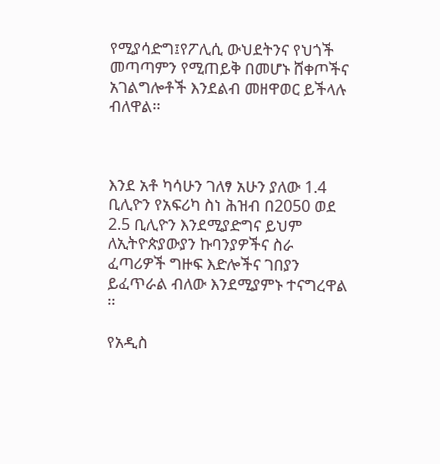የሚያሳድግ፤የፖሊሲ ውህደትንና የህጎች መጣጣምን የሚጠይቅ በመሆኑ ሸቀጦችና አገልግሎቶች እንደልብ መዘዋወር ይችላሉ ብለዋል፡፡



እንደ አቶ ካሳሁን ገለፃ አሁን ያለው 1.4 ቢሊዮን የአፍሪካ ስነ ሕዝብ በ2050 ወደ 2.5 ቢሊዮን እንደሚያድግና ይህም ለኢትዮጵያውያን ኩባንያዎችና ስራ ፈጣሪዎች ግዙፍ እድሎችና ገበያን ይፈጥራል ብለው እንደሚያምኑ ተናግረዋል ፡፡

የአዲስ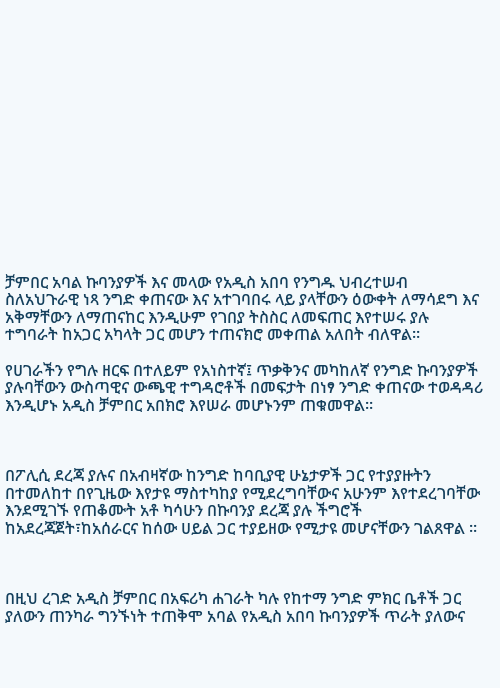ቻምበር አባል ኩባንያዎች እና መላው የአዲስ አበባ የንግዱ ህብረተሠብ ስለአህጉራዊ ነጻ ንግድ ቀጠናው እና አተገባበሩ ላይ ያላቸውን ዕውቀት ለማሳደግ እና አቅማቸውን ለማጠናከር እንዲሁም የገበያ ትስስር ለመፍጠር እየተሠሩ ያሉ ተግባራት ከአጋር አካላት ጋር መሆን ተጠናክሮ መቀጠል አለበት ብለዋል።

የሀገራችን የግሉ ዘርፍ በተለይም የአነስተኛ፤ ጥቃቅንና መካከለኛ የንግድ ኩባንያዎች ያሉባቸውን ውስጣዊና ውጫዊ ተግዳሮቶች በመፍታት በነፃ ንግድ ቀጠናው ተወዳዳሪ እንዲሆኑ አዲስ ቻምበር አበክሮ እየሠራ መሆኑንም ጠቁመዋል።



በፖሊሲ ደረጃ ያሉና በአብዛኛው ከንግድ ከባቢያዊ ሁኔታዎች ጋር የተያያዙትን በተመለከተ በየጊዜው እየታዩ ማስተካከያ የሚደረግባቸውና አሁንም እየተደረገባቸው እንደሚገኙ የጠቆሙት አቶ ካሳሁን በኩባንያ ደረጃ ያሉ ችግሮች ከአደረጃጀት፣ከአሰራርና ከሰው ሀይል ጋር ተያይዘው የሚታዩ መሆናቸውን ገልጸዋል ፡፡



በዚህ ረገድ አዲስ ቻምበር በአፍሪካ ሐገራት ካሉ የከተማ ንግድ ምክር ቤቶች ጋር ያለውን ጠንካራ ግንኙነት ተጠቅሞ አባል የአዲስ አበባ ኩባንያዎች ጥራት ያለውና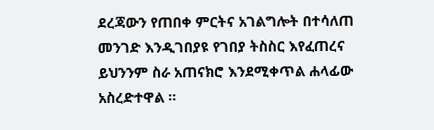ደረጃውን የጠበቀ ምርትና አገልግሎት በተሳለጠ መንገድ እንዲገበያዩ የገበያ ትስስር እየፈጠረና ይህንንም ስራ አጠናክሮ እንደሚቀጥል ሐላፊው አስረድተዋል ፡፡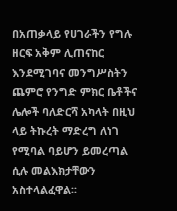በአጠቃላይ የሀገራችን የግሉ ዘርፍ አቅም ሊጠናከር እንደሚገባና መንግሥስትን ጨምሮ የንግድ ምክር ቤቶችና ሌሎች ባለድርሻ አካላት በዚህ ላይ ትኩረት ማድረግ ለነገ የሚባል ባይሆን ይመረጣል ሲሉ መልእክታቸውን አስተላልፈዋል፡፡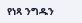የነጻ ንግዱን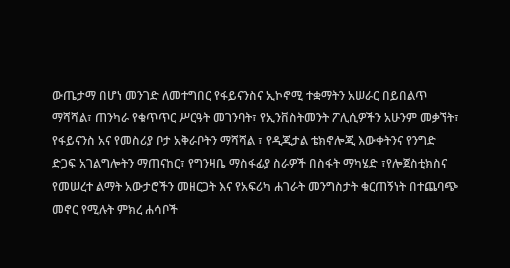ውጤታማ በሆነ መንገድ ለመተግበር የፋይናንስና ኢኮኖሚ ተቋማትን አሠራር በይበልጥ ማሻሻል፣ ጠንካራ የቁጥጥር ሥርዓት መገንባት፣ የኢንቨስትመንት ፖሊሲዎችን አሁንም መቃኘት፣ የፋይናንስ አና የመስሪያ ቦታ አቅራቦትን ማሻሻል ፣ የዲጂታል ቴክኖሎጂ እውቀትንና የንግድ ድጋፍ አገልግሎትን ማጠናከር፣ የግንዛቤ ማስፋፊያ ስራዎች በስፋት ማካሄድ ፣የሎጀስቲክስና የመሠረተ ልማት አውታሮችን መዘርጋት እና የአፍሪካ ሐገራት መንግስታት ቁርጠኝነት በተጨባጭ መኖር የሚሉት ምክረ ሐሳቦች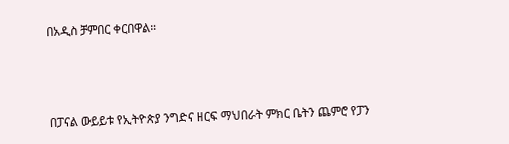በአዲስ ቻምበር ቀርበዋል።



በፓናል ውይይቱ የኢትዮጵያ ንግድና ዘርፍ ማህበራት ምክር ቤትን ጨምሮ የፓን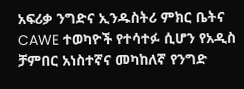አፍሪቃ ንግድና ኢንዱስትሪ ምክር ቤትና CAWE ተወካዮች የተሳተፉ ሲሆን የአዲስ ቻምበር አነስተኛና መካከለኛ የንግድ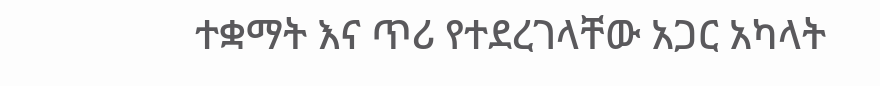ተቋማት እና ጥሪ የተደረገላቸው አጋር አካላት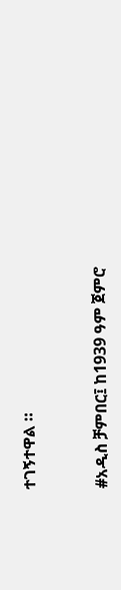ተገኝተዋል ።



#አዲስ ቻምበር፤ ከ1939 ዓም ጀምሮ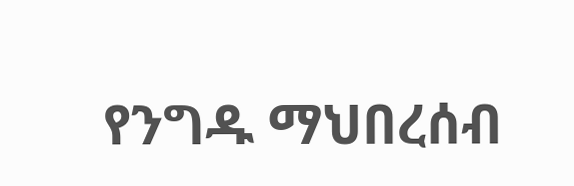የንግዱ ማህበረሰብ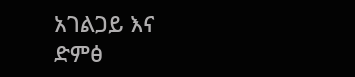አገልጋይ እና ድምፅ